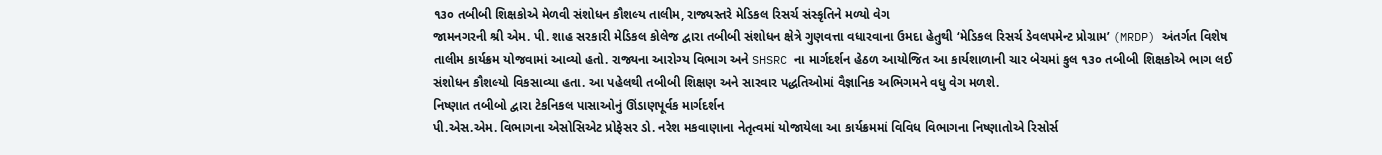૧૩૦ તબીબી શિક્ષકોએ મેળવી સંશોધન કૌશલ્ય તાલીમ, રાજ્યસ્તરે મેડિકલ રિસર્ચ સંસ્કૃતિને મળ્યો વેગ
જામનગરની શ્રી એમ. પી. શાહ સરકારી મેડિકલ કોલેજ દ્વારા તબીબી સંશોધન ક્ષેત્રે ગુણવત્તા વધારવાના ઉમદા હેતુથી ‘મેડિકલ રિસર્ચ ડેવલપમેન્ટ પ્રોગ્રામ’ (MRDP) અંતર્ગત વિશેષ તાલીમ કાર્યક્રમ યોજવામાં આવ્યો હતો. રાજ્યના આરોગ્ય વિભાગ અને SHSRC ના માર્ગદર્શન હેઠળ આયોજિત આ કાર્યશાળાની ચાર બેચમાં કુલ ૧૩૦ તબીબી શિક્ષકોએ ભાગ લઈ સંશોધન કૌશલ્યો વિકસાવ્યા હતા. આ પહેલથી તબીબી શિક્ષણ અને સારવાર પદ્ધતિઓમાં વૈજ્ઞાનિક અભિગમને વધુ વેગ મળશે.
નિષ્ણાત તબીબો દ્વારા ટેકનિકલ પાસાઓનું ઊંડાણપૂર્વક માર્ગદર્શન
પી.એસ.એમ. વિભાગના એસોસિએટ પ્રોફેસર ડો. નરેશ મકવાણાના નેતૃત્વમાં યોજાયેલા આ કાર્યક્રમમાં વિવિધ વિભાગના નિષ્ણાતોએ રિસોર્સ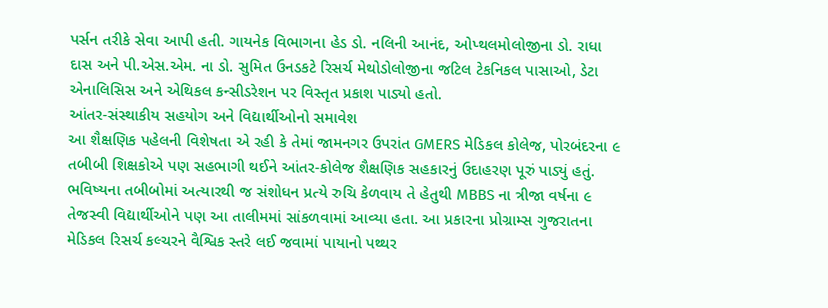પર્સન તરીકે સેવા આપી હતી. ગાયનેક વિભાગના હેડ ડો. નલિની આનંદ, ઓપ્થલમોલોજીના ડો. રાધા દાસ અને પી.એસ.એમ. ના ડો. સુમિત ઉનડકટે રિસર્ચ મેથોડોલોજીના જટિલ ટેકનિકલ પાસાઓ, ડેટા એનાલિસિસ અને એથિકલ કન્સીડરેશન પર વિસ્તૃત પ્રકાશ પાડ્યો હતો.
આંતર-સંસ્થાકીય સહયોગ અને વિદ્યાર્થીઓનો સમાવેશ
આ શૈક્ષણિક પહેલની વિશેષતા એ રહી કે તેમાં જામનગર ઉપરાંત GMERS મેડિકલ કોલેજ, પોરબંદરના ૯ તબીબી શિક્ષકોએ પણ સહભાગી થઈને આંતર-કોલેજ શૈક્ષણિક સહકારનું ઉદાહરણ પૂરું પાડ્યું હતું. ભવિષ્યના તબીબોમાં અત્યારથી જ સંશોધન પ્રત્યે રુચિ કેળવાય તે હેતુથી MBBS ના ત્રીજા વર્ષના ૯ તેજસ્વી વિદ્યાર્થીઓને પણ આ તાલીમમાં સાંકળવામાં આવ્યા હતા. આ પ્રકારના પ્રોગ્રામ્સ ગુજરાતના મેડિકલ રિસર્ચ કલ્ચરને વૈશ્વિક સ્તરે લઈ જવામાં પાયાનો પથ્થર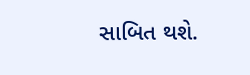સાબિત થશે.